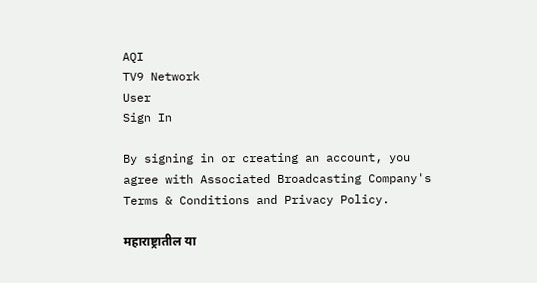AQI
TV9 Network
User
Sign In

By signing in or creating an account, you agree with Associated Broadcasting Company's Terms & Conditions and Privacy Policy.

महाराष्ट्रातील या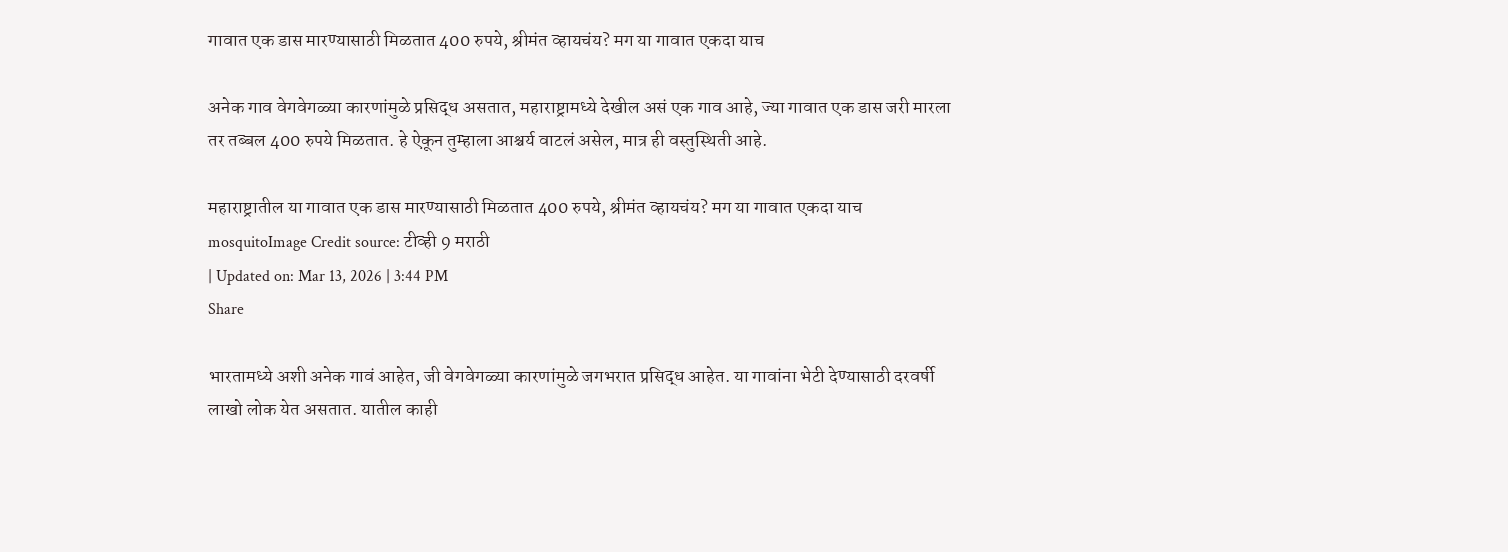गावात एक डास मारण्यासाठी मिळतात 400 रुपये, श्रीमंत व्हायचंय? मग या गावात एकदा याच

अनेक गाव वेगवेगळ्या कारणांमुळे प्रसिद्ध असतात, महाराष्ट्रामध्ये देखील असं एक गाव आहे, ज्या गावात एक डास जरी मारला तर तब्बल 400 रुपये मिळतात. हे ऐकून तुम्हाला आश्चर्य वाटलं असेल, मात्र ही वस्तुस्थिती आहे.

महाराष्ट्रातील या गावात एक डास मारण्यासाठी मिळतात 400 रुपये, श्रीमंत व्हायचंय? मग या गावात एकदा याच
mosquitoImage Credit source: टीव्ही 9 मराठी
| Updated on: Mar 13, 2026 | 3:44 PM
Share

भारतामध्ये अशी अनेक गावं आहेत, जी वेगवेगळ्या कारणांमुळे जगभरात प्रसिद्ध आहेत. या गावांना भेटी देण्यासाठी दरवर्षी लाखो लोक येत असतात. यातील काही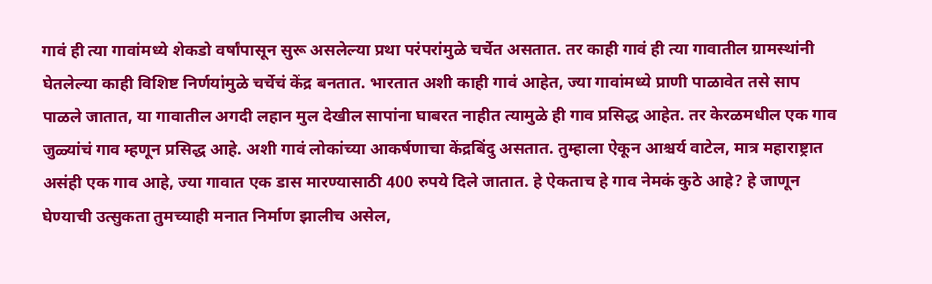गावं ही त्या गावांमध्ये शेकडो वर्षांपासून सुरू असलेल्या प्रथा परंपरांमुळे चर्चेत असतात. तर काही गावं ही त्या गावातील ग्रामस्थांनी घेतलेल्या काही विशिष्ट निर्णयांमुळे चर्चेचं केंद्र बनतात. भारतात अशी काही गावं आहेत, ज्या गावांमध्ये प्राणी पाळावेत तसे साप पाळले जातात, या गावातील अगदी लहान मुल देखील सापांना घाबरत नाहीत त्यामुळे ही गाव प्रसिद्ध आहेत. तर केरळमधील एक गाव जुळ्यांचं गाव म्हणून प्रसिद्ध आहे. अशी गावं लोकांच्या आकर्षणाचा केंद्रबिंदु असतात. तुम्हाला ऐकून आश्चर्य वाटेल, मात्र महाराष्ट्रात असंही एक गाव आहे, ज्या गावात एक डास मारण्यासाठी 400 रुपये दिले जातात. हे ऐकताच हे गाव नेमकं कुठे आहे? हे जाणून घेण्याची उत्सुकता तुमच्याही मनात निर्माण झालीच असेल,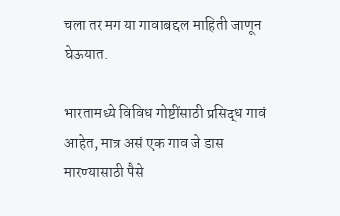चला तर मग या गावाबद्दल माहिती जाणून घेऊयात.

भारतामध्ये विविध गोष्टींसाठी प्रसिद्ध गावं आहेत, मात्र असं एक गाव जे डास मारण्यासाठी पैसे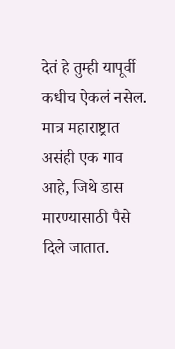देतं हे तुम्ही यापूर्वी कधीच ऐकलं नसेल. मात्र महाराष्ट्रात असंही एक गाव आहे, जिथे डास मारण्यासाठी पैसे दिले जातात.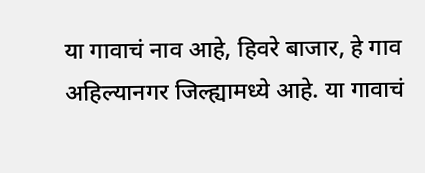या गावाचं नाव आहे, हिवरे बाजार, हे गाव अहिल्यानगर जिल्ह्यामध्ये आहे. या गावाचं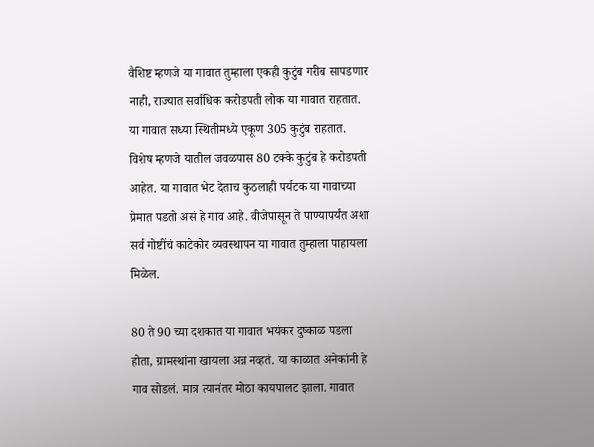वैशिष्ट म्हणजे या गावात तुम्हाला एकही कुटुंब गरीब सापडणार नाही, राज्यात सर्वाधिक करोडपती लोक या गावात राहतात. या गावात सध्या स्थितीमध्ये एकूण 305 कुटुंब राहतात. विशेष म्हणजे यातील जवळपास 80 टक्के कुटुंब हे करोडपती आहेत. या गावात भेट देताच कुठलाही पर्यटक या गावाच्या प्रेमात पडतो असं हे गाव आहे. वीजेपासून ते पाण्यापर्यंत अशा सर्व गोष्टींचं काटेकोर व्यवस्थापन या गावात तुम्हाला पाहायला मिळेल.

80 ते 90 च्या दशकात या गावात भयंकर दुष्काळ पडला होता, ग्रामस्थांना खायला अन्न नव्हतं. या काळात अनेकांनी हे गाव सोडलं. मात्र त्यानंतर मोठा कायपालट झाला. गावात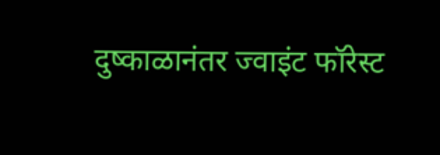दुष्काळानंतर ज्वाइंट फॉरेस्ट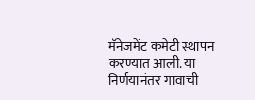मॅनेजमेंट कमेटी स्थापन करण्यात आली. या निर्णयानंतर गावाची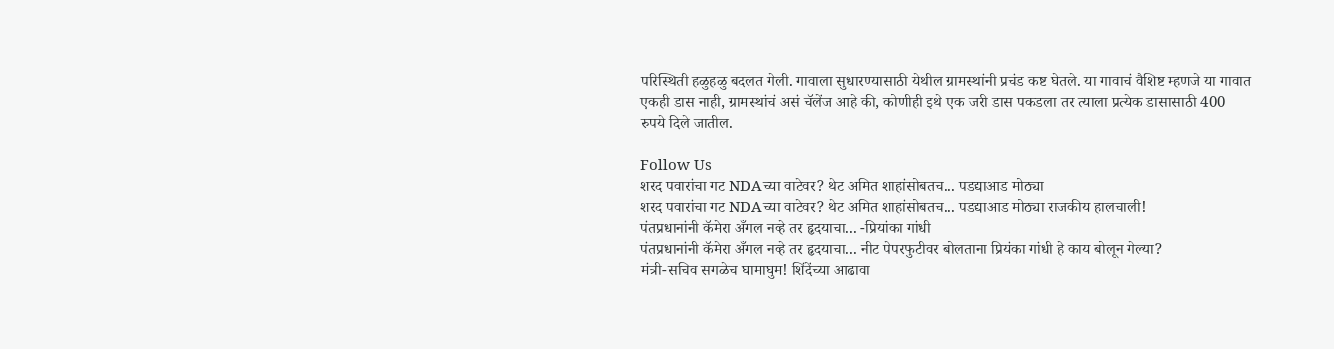परिस्थिती हळुहळु बदलत गेली. गावाला सुधारण्यासाठी येथील ग्रामस्थांनी प्रचंड कष्ट घेतले. या गावाचं वैशिष्ट म्हणजे या गावात एकही डास नाही, ग्रामस्थांचं असं चॅलेंज आहे की, कोणीही इथे एक जरी डास पकडला तर त्याला प्रत्येक डासासाठी 400 रुपये दिले जातील.

Follow Us
शरद पवारांचा गट NDAच्या वाटेवर? थेट अमित शाहांसोबतच... पडद्याआड मोठ्या
शरद पवारांचा गट NDAच्या वाटेवर? थेट अमित शाहांसोबतच... पडद्याआड मोठ्या राजकीय हालचाली!
पंतप्रधानांनी कॅमेरा अँगल नव्हे तर हृदयाचा... -प्रियांका गांधी
पंतप्रधानांनी कॅमेरा अँगल नव्हे तर हृदयाचा... नीट पेपरफुटीवर बोलताना प्रियंका गांधी हे काय बोलून गेल्या?
मंत्री-सचिव सगळेच घामाघुम! शिंदेंच्या आढावा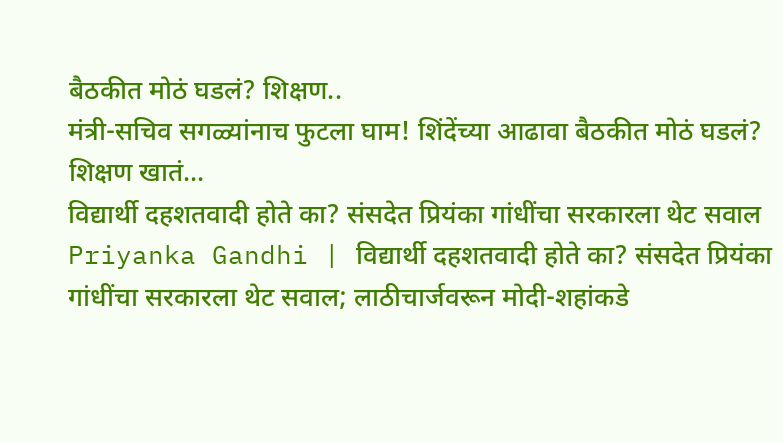बैठकीत मोठं घडलं? शिक्षण..
मंत्री-सचिव सगळ्यांनाच फुटला घाम! शिंदेंच्या आढावा बैठकीत मोठं घडलं? शिक्षण खातं...
विद्यार्थी दहशतवादी होते का? संसदेत प्रियंका गांधींचा सरकारला थेट सवाल
Priyanka Gandhi | विद्यार्थी दहशतवादी होते का? संसदेत प्रियंका गांधींचा सरकारला थेट सवाल; लाठीचार्जवरून मोदी-शहांकडे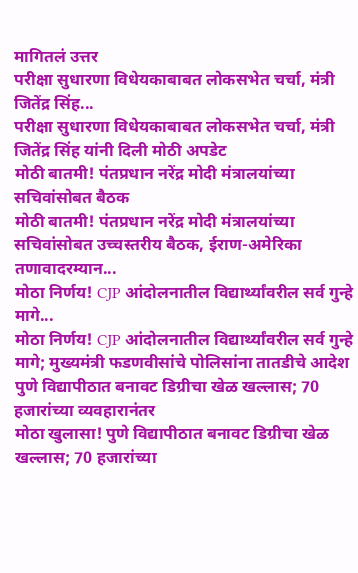मागितलं उत्तर
परीक्षा सुधारणा विधेयकाबाबत लोकसभेत चर्चा, मंत्री जितेंद्र सिंह...
परीक्षा सुधारणा विधेयकाबाबत लोकसभेत चर्चा, मंत्री जितेंद्र सिंह यांनी दिली मोठी अपडेट
मोठी बातमी! पंतप्रधान नरेंद्र मोदी मंत्रालयांच्या सचिवांसोबत बैठक
मोठी बातमी! पंतप्रधान नरेंद्र मोदी मंत्रालयांच्या सचिवांसोबत उच्चस्तरीय बैठक, ईराण-अमेरिका तणावादरम्यान...
मोठा निर्णय! CJP आंदोलनातील विद्यार्थ्यांवरील सर्व गुन्हे मागे...
मोठा निर्णय! CJP आंदोलनातील विद्यार्थ्यांवरील सर्व गुन्हे मागे; मुख्यमंत्री फडणवीसांचे पोलिसांना तातडीचे आदेश
पुणे विद्यापीठात बनावट डिग्रीचा खेळ खल्लास; 70 हजारांच्या व्यवहारानंतर
मोठा खुलासा! पुणे विद्यापीठात बनावट डिग्रीचा खेळ खल्लास; 70 हजारांच्या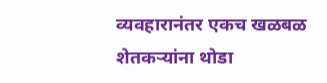व्यवहारानंतर एकच खळबळ
शेतकऱ्यांना थोडा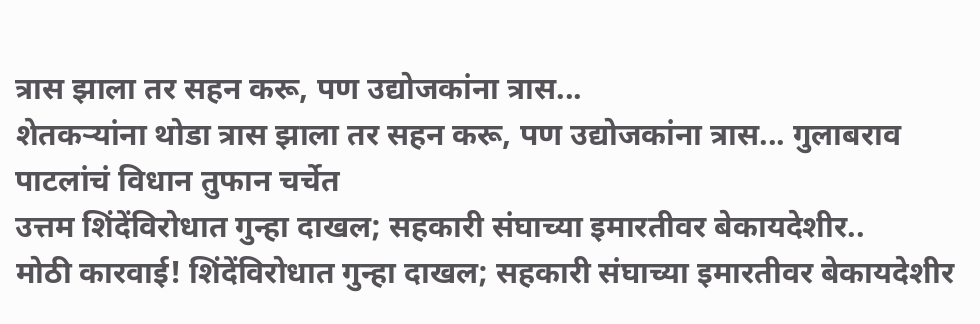त्रास झाला तर सहन करू, पण उद्योजकांना त्रास...
शेतकऱ्यांना थोडा त्रास झाला तर सहन करू, पण उद्योजकांना त्रास... गुलाबराव पाटलांचं विधान तुफान चर्चेत
उत्तम शिंदेंविरोधात गुन्हा दाखल; सहकारी संघाच्या इमारतीवर बेकायदेशीर..
मोठी कारवाई! शिंदेंविरोधात गुन्हा दाखल; सहकारी संघाच्या इमारतीवर बेकायदेशीर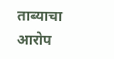ताब्याचा आरोप